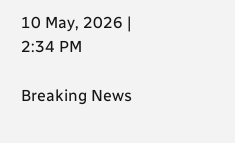10 May, 2026 | 2:34 PM

Breaking News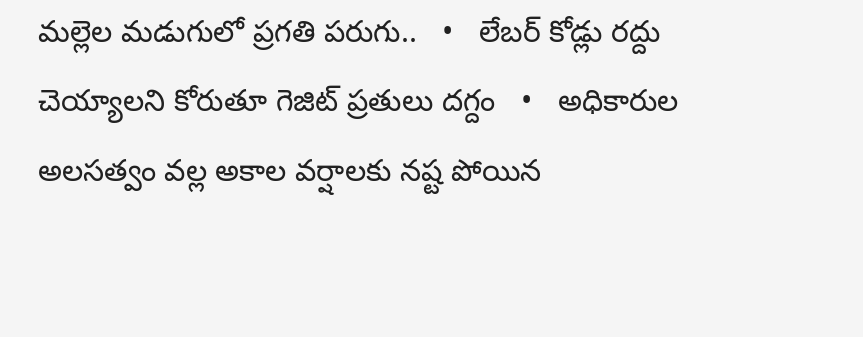మల్లెల మడుగులో ప్రగతి పరుగు..   •   లేబర్ కోడ్లు రద్దు చెయ్యాలని కోరుతూ గెజిట్ ప్రతులు దగ్దం   •   అధికారుల అలసత్వం వల్ల అకాల వర్షాలకు నష్ట పోయిన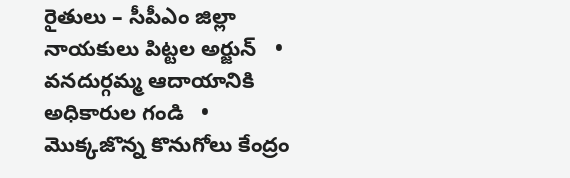రైతులు – సీపీఎం జిల్లా నాయకులు పిట్టల అర్జున్   •   వనదుర్గమ్మ ఆదాయానికి అధికారుల గండి   •   మొక్కజొన్న కొనుగోలు కేంద్రం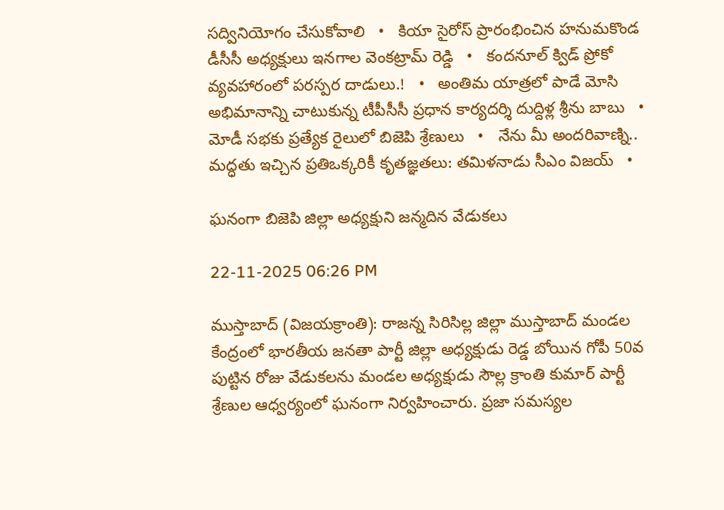సద్వినియోగం చేసుకోవాలి   •   కియా సైరోస్ ప్రారంభించిన హనుమకొండ డీసీసీ అధ్యక్షులు ఇనగాల వెంకట్రామ్ రెడ్డి   •   కందనూల్ క్విడ్ ప్రోకో వ్యవహారంలో పరస్పర దాడులు.!   •   అంతిమ యాత్రలో పాడే మోసి అభిమానాన్ని చాటుకున్న టీపీసీసీ ప్రధాన కార్యదర్శి దుద్దిళ్ల శ్రీను బాబు   •   మోడీ సభకు ప్రత్యేక రైలులో బిజెపి శ్రేణులు   •   నేను మీ అందరివాణ్ని.. మద్ధతు ఇచ్చిన ప్రతిఒక్కరికీ కృతజ్ఞతలు: తమిళనాడు సీఎం విజయ్   •

ఘనంగా బిజెపి జిల్లా అధ్యక్షుని జన్మదిన వేడుకలు

22-11-2025 06:26 PM

ముస్తాబాద్ (విజయక్రాంతి): రాజన్న సిరిసిల్ల జిల్లా ముస్తాబాద్ మండల కేంద్రంలో భారతీయ జనతా పార్టీ జిల్లా అధ్యక్షుడు రెడ్డ బోయిన గోపీ 50వ పుట్టిన రోజు వేడుకలను మండల అధ్యక్షుడు సౌల్ల క్రాంతి కుమార్ పార్టీ శ్రేణుల ఆధ్వర్యంలో ఘనంగా నిర్వహించారు. ప్రజా సమస్యల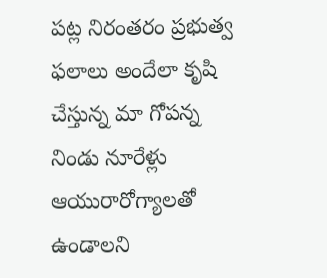పట్ల నిరంతరం ప్రభుత్వ ఫలాలు అందేలా కృషి చేస్తున్న మా గోపన్న నిండు నూరేళ్లు ఆయురారోగ్యాలతో ఉండాలని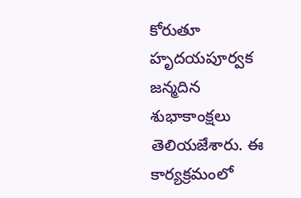కోరుతూ హృదయపూర్వక జన్మదిన శుభాకాంక్షలు తెలియజేశారు. ఈ కార్యక్రమంలో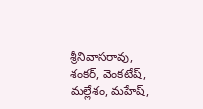శ్రీనివాసరావు, శంకర్, వెంకటేష్, మల్లేశం, మహేష్,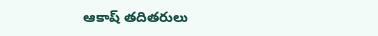ఆకాష్ తదితరులు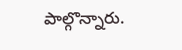పాల్గొన్నారు.